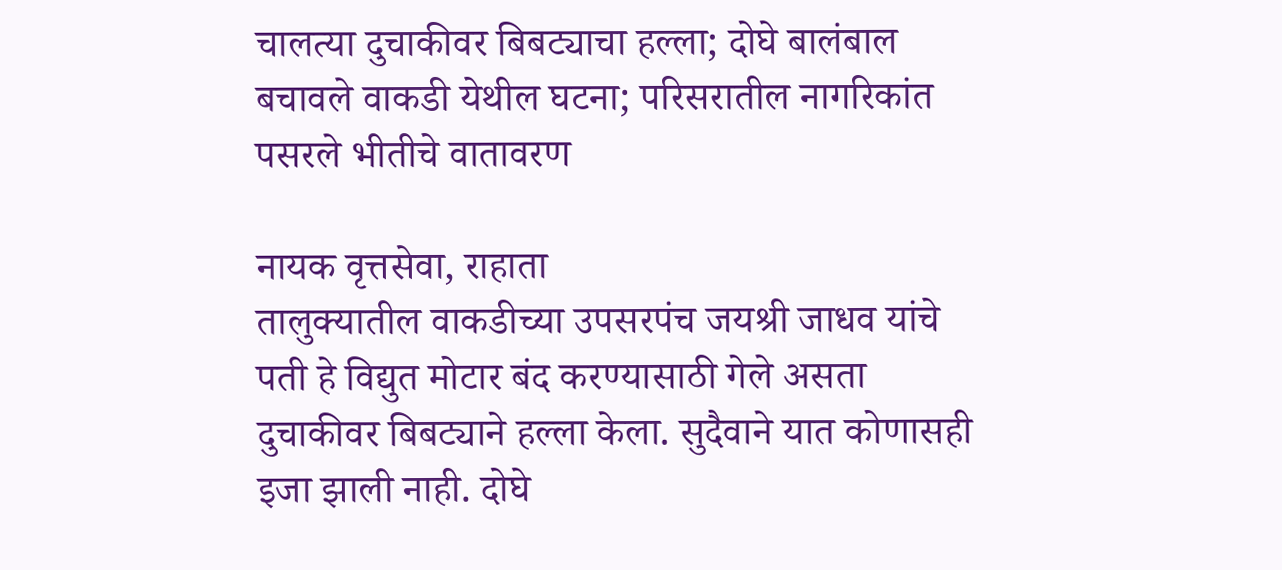चालत्या दुचाकीवर बिबट्याचा हल्ला; दोघे बालंबाल बचावले वाकडी येथील घटना; परिसरातील नागरिकांत पसरले भीतीचे वातावरण

नायक वृत्तसेवा, राहाता
तालुक्यातील वाकडीच्या उपसरपंच जयश्री जाधव यांचे पती हे विद्युत मोटार बंद करण्यासाठी गेले असता दुचाकीवर बिबट्याने हल्ला केला. सुदैवाने यात कोणासही इजा झाली नाही. दोघे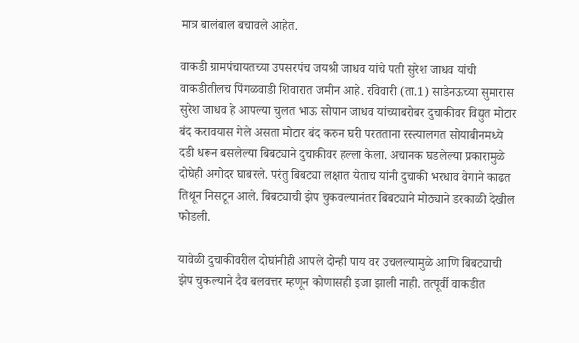मात्र बालंबाल बचावले आहेत.

वाकडी ग्रामपंचायतच्या उपसरपंच जयश्री जाधव यांचे पती सुरेश जाधव यांची वाकडीतीलच पिंगळवाडी शिवारात जमीन आहे. रविवारी (ता.1) साडेनऊच्या सुमारास सुरेश जाधव हे आपल्या चुलत भाऊ सोपान जाधव यांच्याबरोबर दुचाकीवर विद्युत मोटार बंद करावयास गेले असता मोटार बंद करुन घरी परतताना रस्त्यालगत सोयाबीनमध्ये दडी धरून बसलेल्या बिबट्याने दुचाकीवर हल्ला केला. अचानक घडलेल्या प्रकारामुळे दोघेही अगोदर घाबरले. परंतु बिबट्या लक्षात येताच यांनी दुचाकी भरधाव वेगाने काढत तिथून निसटून आले. बिबट्याची झेप चुकवल्यानंतर बिबट्याने मोठ्याने डरकाळी देखील फोडली.

यावेळी दुचाकीवरील दोघांनीही आपले दोन्ही पाय वर उचलल्यामुळे आणि बिबट्याची झेप चुकल्याने दैव बलवत्तर म्हणून कोणासही इजा झाली नाही. तत्पूर्वी वाकडीत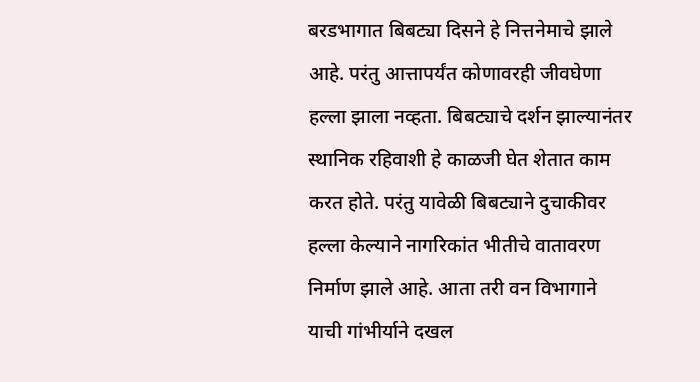बरडभागात बिबट्या दिसने हे नित्तनेमाचे झाले आहे. परंतु आत्तापर्यंत कोणावरही जीवघेणा हल्ला झाला नव्हता. बिबट्याचे दर्शन झाल्यानंतर स्थानिक रहिवाशी हे काळजी घेत शेतात काम करत होते. परंतु यावेळी बिबट्याने दुचाकीवर हल्ला केल्याने नागरिकांत भीतीचे वातावरण निर्माण झाले आहे. आता तरी वन विभागाने याची गांभीर्याने दखल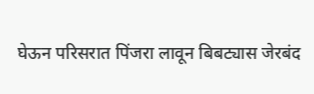घेऊन परिसरात पिंजरा लावून बिबट्यास जेरबंद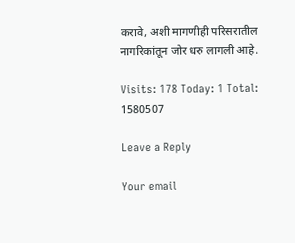करावे, अशी मागणीही परिसरातील नागरिकांतून जोर धरु लागली आहे.

Visits: 178 Today: 1 Total: 1580507

Leave a Reply

Your email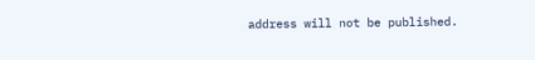address will not be published.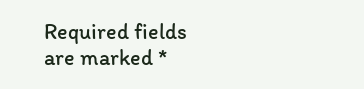Required fields are marked *